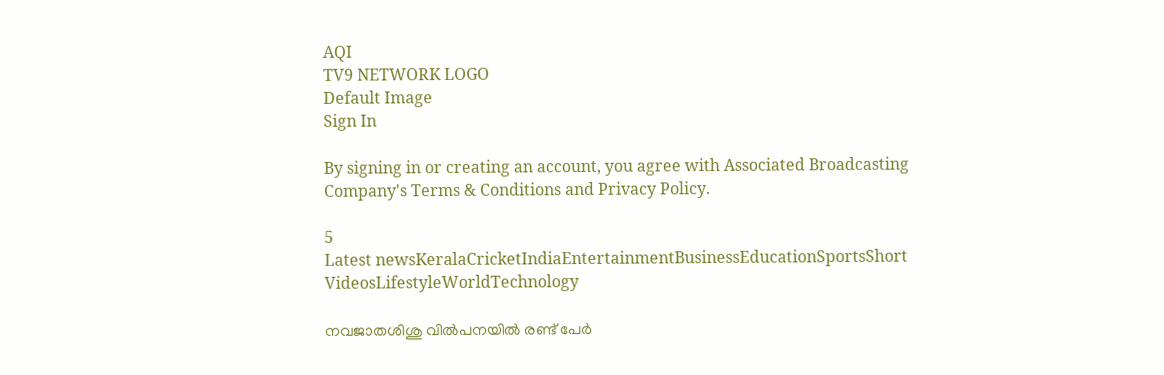AQI
TV9 NETWORK LOGO
Default Image
Sign In

By signing in or creating an account, you agree with Associated Broadcasting Company's Terms & Conditions and Privacy Policy.

5
Latest newsKeralaCricketIndiaEntertainmentBusinessEducationSportsShort VideosLifestyleWorldTechnology

നവജാതശിശു വില്‍പനയില്‍ രണ്ട് പേര്‍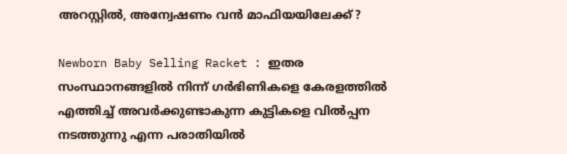അറസ്റ്റില്‍, അന്വേഷണം വന്‍ മാഫിയയിലേക്ക് ?

Newborn Baby Selling Racket : ഇതര സംസ്ഥാനങ്ങളിൽ നിന്ന് ഗർഭിണികളെ കേരളത്തിൽ എത്തിച്ച് അവർക്കുണ്ടാകുന്ന കുട്ടികളെ വിൽപ്പന നടത്തുന്നു എന്ന പരാതിയിൽ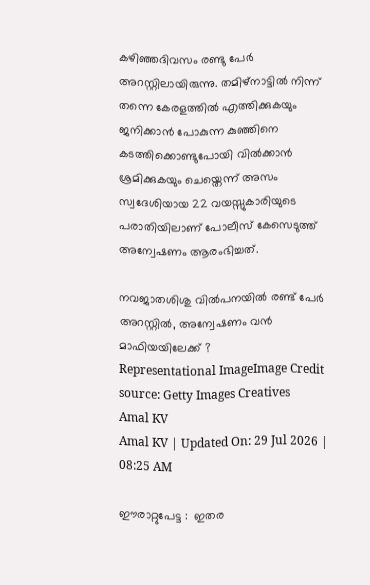കഴിഞ്ഞദിവസം രണ്ടു പേർ അറസ്റ്റിലായിരുന്നു. തമിഴ്നാട്ടിൽ നിന്ന് തന്നെ കേരളത്തിൽ എത്തിക്കുകയും ജനിക്കാൻ പോകുന്ന കുഞ്ഞിനെ കടത്തിക്കൊണ്ടുപോയി വിൽക്കാൻ ശ്രമിക്കുകയും ചെയ്തെന്ന് അസം സ്വദേശിയായ 22 വയസ്സുകാരിയുടെ പരാതിയിലാണ് പോലീസ് കേസെടുത്ത് അന്വേഷണം ആരംഭിച്ചത്.

നവജാതശിശു വില്‍പനയില്‍ രണ്ട് പേര്‍ അറസ്റ്റില്‍, അന്വേഷണം വന്‍ മാഫിയയിലേക്ക് ?
Representational ImageImage Credit source: Getty Images Creatives
Amal KV
Amal KV | Updated On: 29 Jul 2026 | 08:25 AM

ഈരാറ്റുപേട്ട :  ഇതര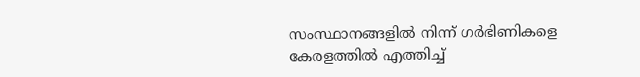സംസ്ഥാനങ്ങളിൽ നിന്ന് ഗർഭിണികളെ കേരളത്തിൽ എത്തിച്ച്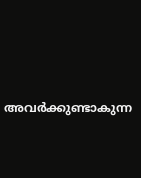അവർക്കുണ്ടാകുന്ന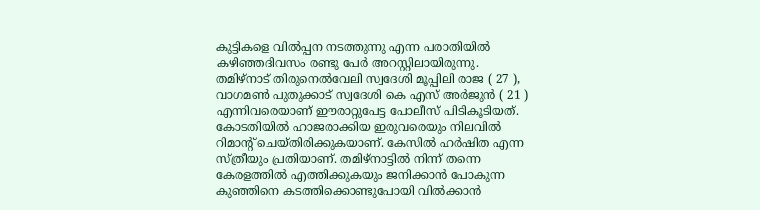കുട്ടികളെ വിൽപ്പന നടത്തുന്നു എന്ന പരാതിയിൽ കഴിഞ്ഞദിവസം രണ്ടു പേർ അറസ്റ്റിലായിരുന്നു. തമിഴ്നാട് തിരുനെൽവേലി സ്വദേശി മൂപ്പിലി രാജ ( 27 ), വാഗമൺ പുതുക്കാട് സ്വദേശി കെ എസ് അർജുൻ ( 21 ) എന്നിവരെയാണ് ഈരാറ്റുപേട്ട പോലീസ് പിടികൂടിയത്. കോടതിയിൽ ഹാജരാക്കിയ ഇരുവരെയും നിലവിൽ റിമാന്റ് ചെയ്തിരിക്കുകയാണ്. കേസിൽ ഹർഷിത എന്ന സ്ത്രീയും പ്രതിയാണ്. തമിഴ്നാട്ടിൽ നിന്ന് തന്നെ കേരളത്തിൽ എത്തിക്കുകയും ജനിക്കാൻ പോകുന്ന കുഞ്ഞിനെ കടത്തിക്കൊണ്ടുപോയി വിൽക്കാൻ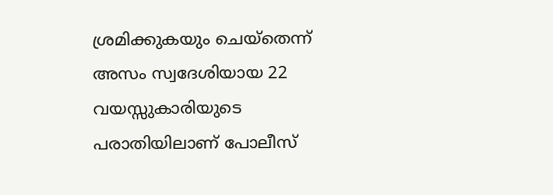ശ്രമിക്കുകയും ചെയ്തെന്ന് അസം സ്വദേശിയായ 22 വയസ്സുകാരിയുടെ പരാതിയിലാണ് പോലീസ്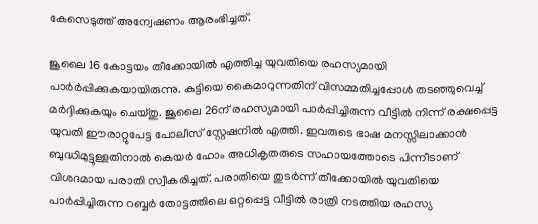കേസെടുത്ത് അന്വേഷണം ആരംഭിച്ചത്.

ജൂലൈ 16 കോട്ടയം തീക്കോയിൽ എത്തിച്ച യുവതിയെ രഹസ്യമായി പാർർപ്പിക്കുകയായിരുന്നു. കുട്ടിയെ കൈമാറുന്നതിന് വിസമ്മതിച്ചപ്പോൾ തടഞ്ഞുവെച്ച് മർദ്ദിക്കുകയും ചെയ്തു. ജൂലൈ 26ന് രഹസ്യമായി പാർപ്പിച്ചിരുന്ന വീട്ടിൽ നിന്ന് രക്ഷപ്പെട്ട യുവതി ഈരാറ്റുപേട്ട പോലീസ് സ്റ്റേഷനിൽ എത്തി. ഇവരുടെ ഭാഷ മനസ്സിലാക്കാൻ ബുദ്ധിമുട്ടുള്ളതിനാൽ കെയർ ഹോം അധികൃതരുടെ സഹായത്തോടെ പിന്നീടാണ് വിശദമായ പരാതി സ്വീകരിച്ചത്. പരാതിയെ തുടർന്ന് തീക്കോയിൽ യുവതിയെ പാർപ്പിച്ചിരുന്ന റബ്ബർ തോട്ടത്തിലെ ഒറ്റപ്പെട്ട വീട്ടിൽ രാത്രി നടത്തിയ രഹസ്യ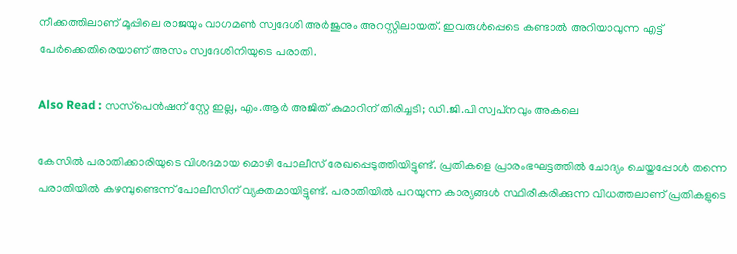നീക്കത്തിലാണ് മൂപ്പിലെ രാജയും വാഗമൺ സ്വദേശി അർജുനും അറസ്റ്റിലായത്. ഇവരുൾപ്പെടെ കണ്ടാൽ അറിയാവുന്ന എട്ട് പേർക്കെതിരെയാണ് അസം സ്വദേശിനിയുടെ പരാതി.

Also Read : സസ്‌പെന്‍ഷന് സ്റ്റേ ഇല്ല, എം.ആര്‍ അജിത് കുമാറിന് തിരിച്ചടി; ഡി.ജി.പി സ്വപ്‌നവും അകലെ

കേസിൽ പരാതിക്കാരിയുടെ വിശദമായ മൊഴി പോലീസ് രേഖപ്പെടുത്തിയിട്ടുണ്ട്. പ്രതികളെ പ്രാരംഭഘട്ടത്തിൽ ചോദ്യം ചെയ്തപ്പോൾ തന്നെ പരാതിയിൽ കഴമ്പുണ്ടെന്ന് പോലീസിന് വ്യക്തമായിട്ടുണ്ട്. പരാതിയിൽ പറയുന്ന കാര്യങ്ങൾ സ്ഥിരീകരിക്കുന്ന വിധത്തലാണ് പ്രതികളുടെ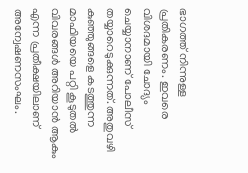ഭാഗത്ത് നിന്നുള്ള പ്രതികരണം. ഇവരെ വിശദമായി ചോദ്യം ചെയ്യാനാണ് പോലീസ് തയ്യാറെടുക്കുന്നത്. അതുവഴി കുഞ്ഞുങ്ങളെ കടത്തുന്ന മാഫിയയെ പറ്റി കൂടുതൽ വിവരങ്ങൾ അറിയാൻ ആകും എന്ന പ്രതീക്ഷയിലാണ് അന്വേഷണസംഘം.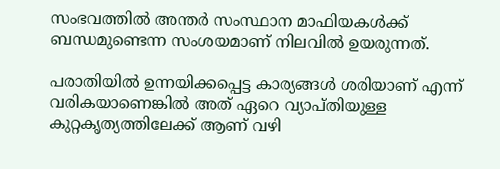സംഭവത്തിൽ അന്തർ സംസ്ഥാന മാഫിയകൾക്ക് ബന്ധമുണ്ടെന്ന സംശയമാണ് നിലവിൽ ഉയരുന്നത്.

പരാതിയിൽ ഉന്നയിക്കപ്പെട്ട കാര്യങ്ങൾ ശരിയാണ് എന്ന് വരികയാണെങ്കിൽ അത് ഏറെ വ്യാപ്തിയുള്ള കുറ്റകൃത്യത്തിലേക്ക് ആണ് വഴി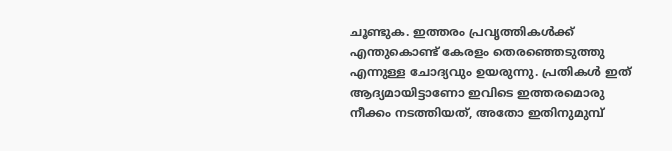ചൂണ്ടുക. ഇത്തരം പ്രവൃത്തികൾക്ക് എന്തുകൊണ്ട് കേരളം തെരഞ്ഞെടുത്തു എന്നുള്ള ചോദ്യവും ഉയരുന്നു. പ്രതികൾ ഇത് ആദ്യമായിട്ടാണോ ഇവിടെ ഇത്തരമൊരു നീക്കം നടത്തിയത്, അതോ ഇതിനുമുമ്പ്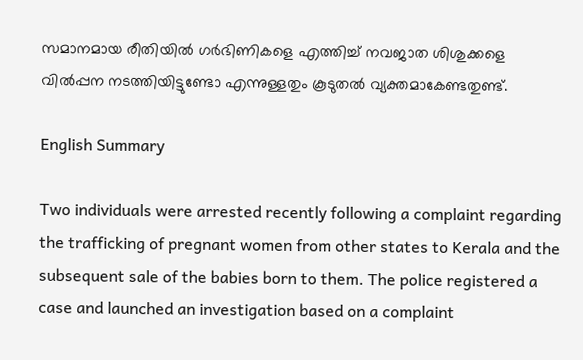സമാനമായ രീതിയിൽ ഗർഭിണികളെ എത്തിച്ച് നവജാത ശിശുക്കളെ വിൽപ്പന നടത്തിയിട്ടുണ്ടോ എന്നുള്ളതും കൂടുതൽ വ്യക്തമാകേണ്ടതുണ്ട്.

English Summary

Two individuals were arrested recently following a complaint regarding the trafficking of pregnant women from other states to Kerala and the subsequent sale of the babies born to them. The police registered a case and launched an investigation based on a complaint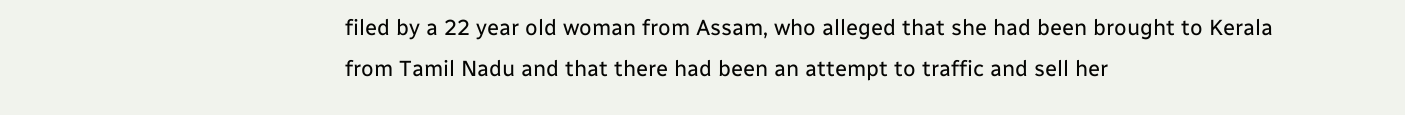filed by a 22 year old woman from Assam, who alleged that she had been brought to Kerala from Tamil Nadu and that there had been an attempt to traffic and sell her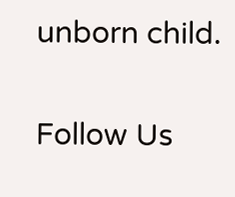unborn child.

Follow Us